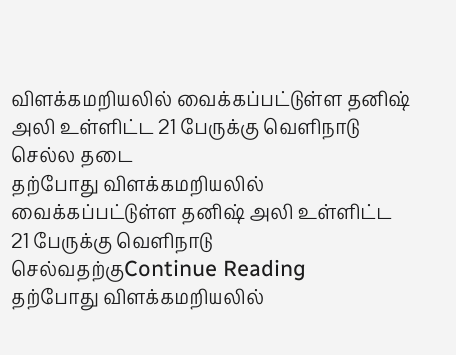விளக்கமறியலில் வைக்கப்பட்டுள்ள தனிஷ் அலி உள்ளிட்ட 21 பேருக்கு வெளிநாடு செல்ல தடை
தற்போது விளக்கமறியலில் வைக்கப்பட்டுள்ள தனிஷ் அலி உள்ளிட்ட 21 பேருக்கு வெளிநாடு செல்வதற்குContinue Reading
தற்போது விளக்கமறியலில்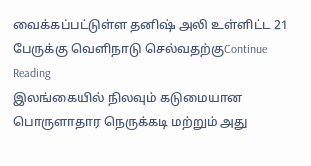வைக்கப்பட்டுள்ள தனிஷ் அலி உள்ளிட்ட 21 பேருக்கு வெளிநாடு செல்வதற்குContinue Reading
இலங்கையில் நிலவும் கடுமையான பொருளாதார நெருக்கடி மற்றும் அது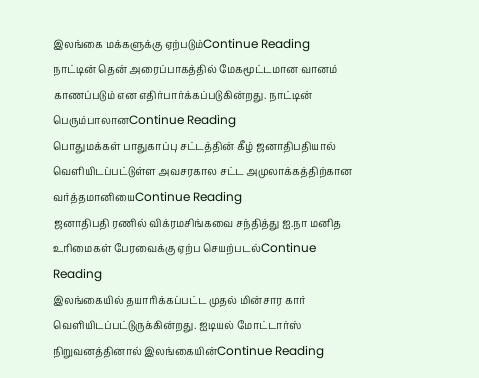இலங்கை மக்களுக்கு ஏற்படும்Continue Reading
நாட்டின் தென் அரைப்பாகத்தில் மேகமூட்டமான வானம் காணப்படும் என எதிர்பார்க்கப்படுகின்றது. நாட்டின் பெரும்பாலானContinue Reading
பொதுமக்கள் பாதுகாப்பு சட்டத்தின் கீழ் ஜனாதிபதியால் வெளியிடப்பட்டுள்ள அவசரகால சட்ட அமுலாக்கத்திற்கான வர்த்தமானியைContinue Reading
ஜனாதிபதி ரணில் விக்ரமசிங்கவை சந்தித்து ஐ.நா மனித உரிமைகள் பேரவைக்கு ஏற்ப செயற்படல்Continue Reading
இலங்கையில் தயாரிக்கப்பட்ட முதல் மின்சார கார் வெளியிடப்பட்டுருக்கின்றது. ஐடியல் மோட்டார்ஸ் நிறுவனத்தினால் இலங்கையின்Continue Reading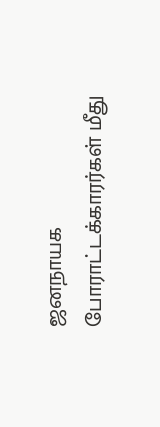ஜனநாயக போராட்டக்காரர்கள் மீது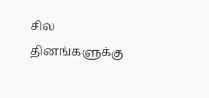சில தினங்களுக்கு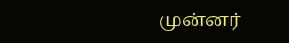முன்னர்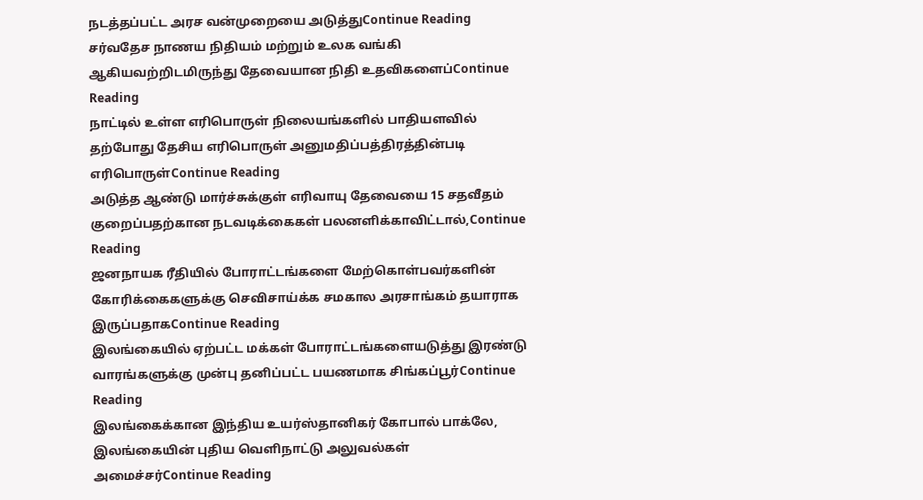நடத்தப்பட்ட அரச வன்முறையை அடுத்துContinue Reading
சர்வதேச நாணய நிதியம் மற்றும் உலக வங்கி ஆகியவற்றிடமிருந்து தேவையான நிதி உதவிகளைப்Continue Reading
நாட்டில் உள்ள எரிபொருள் நிலையங்களில் பாதியளவில் தற்போது தேசிய எரிபொருள் அனுமதிப்பத்திரத்தின்படி எரிபொருள்Continue Reading
அடுத்த ஆண்டு மார்ச்சுக்குள் எரிவாயு தேவையை 15 சதவீதம் குறைப்பதற்கான நடவடிக்கைகள் பலனளிக்காவிட்டால்,Continue Reading
ஜனநாயக ரீதியில் போராட்டங்களை மேற்கொள்பவர்களின் கோரிக்கைகளுக்கு செவிசாய்க்க சமகால அரசாங்கம் தயாராக இருப்பதாகContinue Reading
இலங்கையில் ஏற்பட்ட மக்கள் போராட்டங்களையடுத்து இரண்டு வாரங்களுக்கு முன்பு தனிப்பட்ட பயணமாக சிங்கப்பூர்Continue Reading
இலங்கைக்கான இந்திய உயர்ஸ்தானிகர் கோபால் பாக்லே, இலங்கையின் புதிய வெளிநாட்டு அலுவல்கள் அமைச்சர்Continue Reading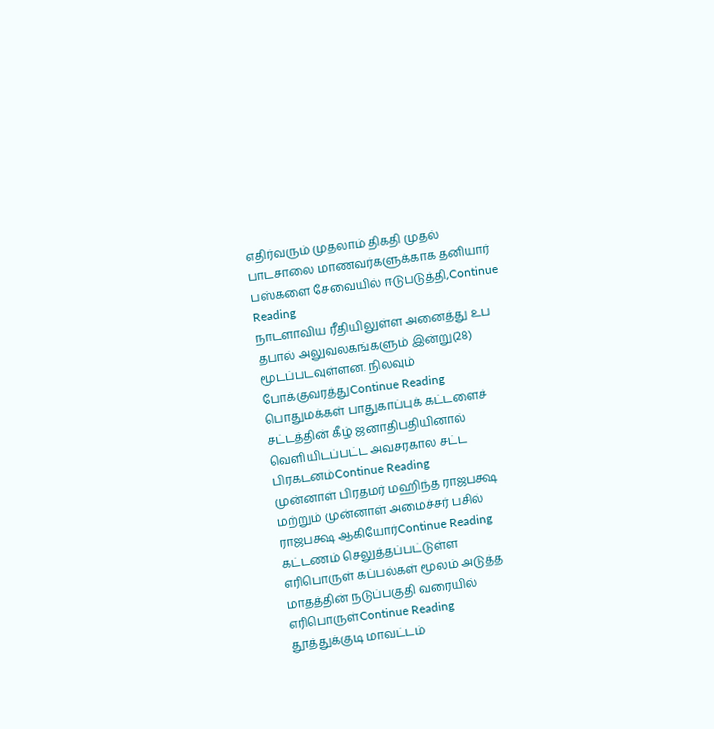எதிர்வரும் முதலாம் திகதி முதல் பாடசாலை மாணவர்களுக்காக தனியார் பஸ்களை சேவையில் ஈடுபடுத்தி,Continue Reading
நாடளாவிய ரீதியிலுள்ள அனைத்து உப தபால் அலுவலகங்களும் இன்று(28) மூடப்படவுள்ளன. நிலவும் போக்குவரத்துContinue Reading
பொதுமக்கள் பாதுகாப்புக் கட்டளைச் சட்டத்தின் கீழ் ஜனாதிபதியினால் வெளியிடப்பட்ட அவசரகால சட்ட பிரகடனம்Continue Reading
முன்னாள் பிரதமர் மஹிந்த ராஜபக்ஷ மற்றும் முன்னாள் அமைச்சர் பசில் ராஜபக்ஷ ஆகியோர்Continue Reading
கட்டணம் செலுத்தப்பட்டுள்ள எரிபொருள் கப்பல்கள் மூலம் அடுத்த மாதத்தின் நடுப்பகுதி வரையில் எரிபொருள்Continue Reading
தூத்துக்குடி மாவட்டம்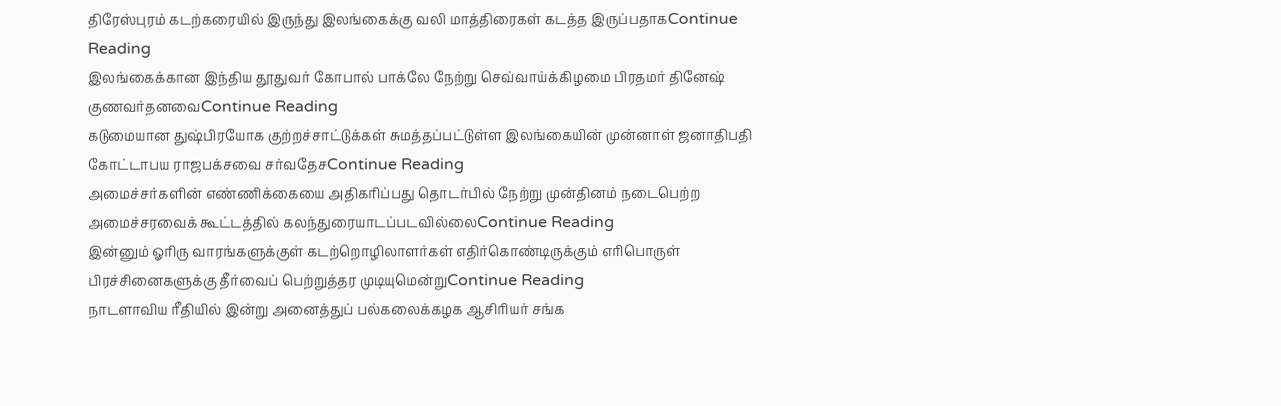திரேஸ்புரம் கடற்கரையில் இருந்து இலங்கைக்கு வலி மாத்திரைகள் கடத்த இருப்பதாகContinue Reading
இலங்கைக்கான இந்திய தூதுவர் கோபால் பாக்லே நேற்று செவ்வாய்க்கிழமை பிரதமர் தினேஷ் குணவர்தனவைContinue Reading
கடுமையான துஷ்பிரயோக குற்றச்சாட்டுக்கள் சுமத்தப்பட்டுள்ள இலங்கையின் முன்னாள் ஜனாதிபதி கோட்டாபய ராஜபக்சவை சர்வதேசContinue Reading
அமைச்சர்களின் எண்ணிக்கையை அதிகரிப்பது தொடர்பில் நேற்று முன்தினம் நடைபெற்ற அமைச்சரவைக் கூட்டத்தில் கலந்துரையாடப்படவில்லைContinue Reading
இன்னும் ஓரிரு வாரங்களுக்குள் கடற்றொழிலாளர்கள் எதிர்கொண்டிருக்கும் எரிபொருள் பிரச்சினைகளுக்கு தீர்வைப் பெற்றுத்தர முடியுமென்றுContinue Reading
நாடளாவிய ரீதியில் இன்று அனைத்துப் பல்கலைக்கழக ஆசிரியர் சங்க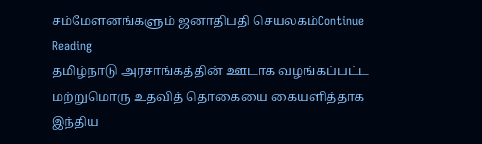சம்மேளனங்களும் ஜனாதிபதி செயலகம்Continue Reading
தமிழ்நாடு அரசாங்கத்தின் ஊடாக வழங்கப்பட்ட மற்றுமொரு உதவித் தொகையை கையளித்தாக இந்திய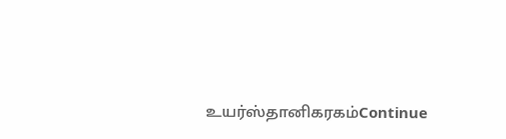உயர்ஸ்தானிகரகம்Continue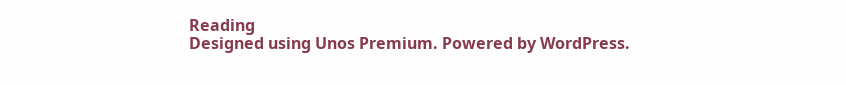Reading
Designed using Unos Premium. Powered by WordPress.